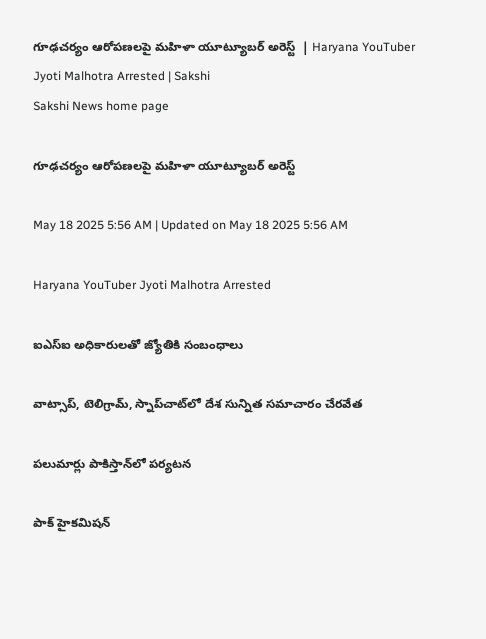గూఢచర్యం ఆరోపణలపై మహిళా యూట్యూబర్‌ అరెస్ట్‌  | Haryana YouTuber Jyoti Malhotra Arrested | Sakshi
Sakshi News home page

గూఢచర్యం ఆరోపణలపై మహిళా యూట్యూబర్‌ అరెస్ట్‌

May 18 2025 5:56 AM | Updated on May 18 2025 5:56 AM

Haryana YouTuber Jyoti Malhotra Arrested

ఐఎస్‌ఐ అధికారులతో జ్యోతికి సంబంధాలు

వాట్సాప్, టెలిగ్రామ్, స్నాప్‌చాట్‌లో దేశ సున్నిత సమాచారం చేరవేత

పలుమార్లు పాకిస్తాన్‌లో పర్యటన

పాక్‌ హైకమిషన్‌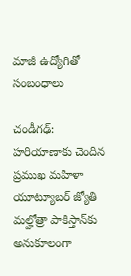మాజీ ఉద్యోగితో సంబంధాలు

చండీగఢ్‌: హరియాణాకు చెందిన ప్రముఖ మహిళా యూట్యూబర్‌ జ్యోతి మల్హోత్రా పాకిస్తాన్‌కు అనుకూలంగా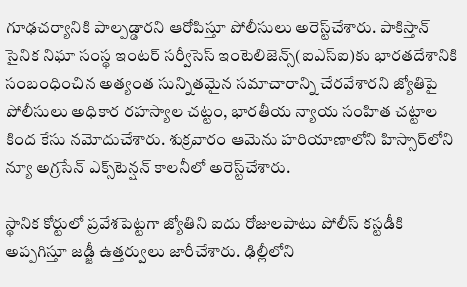గూఢచర్యానికి పాల్పడ్డారని ఆరోపిస్తూ పోలీసులు అరెస్ట్‌చేశారు. పాకిస్తాన్‌ సైనిక నిఘా సంస్థ ఇంటర్‌ సర్వీసెస్‌ ఇంటెలిజెన్స్‌(ఐఎస్‌ఐ)కు భారతదేశానికి సంబంధించిన అత్యంత సున్నితమైన సమాచారాన్ని చేరవేశారని జ్యోతిపై పోలీసులు అధికార రహస్యాల చట్టం, భారతీయ న్యాయ సంహిత చట్టాల కింద కేసు నమోదుచేశారు. శుక్రవారం ఆమెను హరియాణాలోని హిస్సార్‌లోని న్యూ అగ్రసేన్‌ ఎక్స్‌టెన్షన్‌ కాలనీలో అరెస్ట్‌చేశారు.

స్థానిక కోర్టులో ప్రవేశపెట్టగా జ్యోతిని ఐదు రోజులపాటు పోలీస్‌ కస్టడీకి అప్పగిస్తూ జడ్జీ ఉత్తర్వులు జారీచేశారు. ఢిల్లీలోని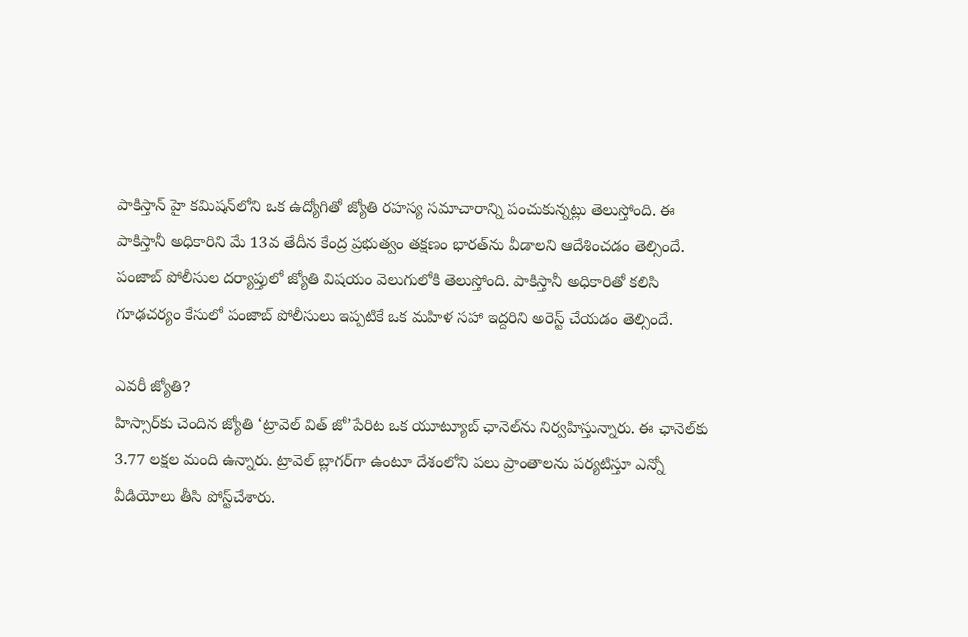పాకిస్తాన్‌ హై కమిషన్‌లోని ఒక ఉద్యోగితో జ్యోతి రహస్య సమాచారాన్ని పంచుకున్నట్లు తెలుస్తోంది. ఈ పాకిస్తానీ అధికారిని మే 13వ తేదీన కేంద్ర ప్రభుత్వం తక్షణం భారత్‌ను వీడాలని ఆదేశించడం తెల్సిందే. పంజాబ్‌ పోలీసుల దర్యాప్తులో జ్యోతి విషయం వెలుగులోకి తెలుస్తోంది. పాకిస్తానీ అధికారితో కలిసి గూఢచర్యం కేసులో పంజాబ్‌ పోలీసులు ఇప్పటికే ఒక మహిళ సహా ఇద్దరిని అరెస్ట్‌ చేయడం తెల్సిందే.

ఎవరీ జ్యోతి?
హిస్సార్‌కు చెందిన జ్యోతి ‘ట్రావెల్‌ విత్‌ జో’పేరిట ఒక యూట్యూబ్‌ ఛానెల్‌ను నిర్వహిస్తున్నారు. ఈ ఛానెల్‌కు 3.77 లక్షల మంది ఉన్నారు. ట్రావెల్‌ బ్లాగర్‌గా ఉంటూ దేశంలోని పలు ప్రాంతాలను పర్యటిస్తూ ఎన్నో వీడియోలు తీసి పోస్ట్‌చేశారు.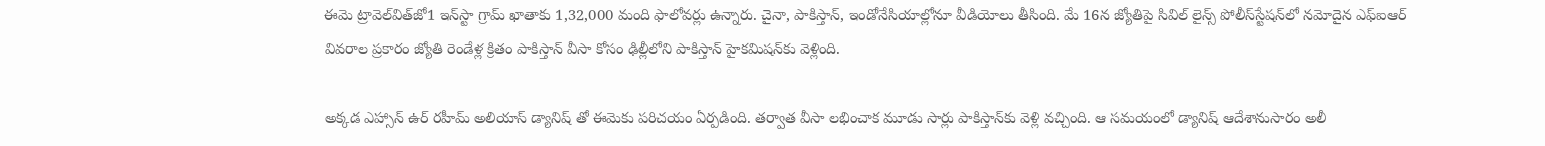ఈమె ట్రావెల్‌విత్‌జో1 ఇన్‌స్టా గ్రామ్‌ ఖాతాకు 1,32,000 మంది ఫాలోవర్లు ఉన్నారు. చైనా, పాకిస్తాన్, ఇండోనేసియాల్లోనూ వీడియోలు తీసింది. మే 16న జ్యోతిపై సివిల్‌ లైన్స్‌ పోలీస్‌స్టేషన్‌లో నమోదైన ఎఫ్‌ఐఆర్‌ వివరాల ప్రకారం జ్యోతి రెండేళ్ల క్రితం పాకిస్తాన్‌ వీసా కోసం ఢిల్లీలోని పాకిస్తాన్‌ హైకమిషన్‌కు వెళ్లింది.

అక్కడ ఎహ్సాన్‌ ఉర్‌ రహీమ్‌ అలియాస్‌ డ్యానిష్ తో ఈమెకు పరిచయం ఏర్పడింది. తర్వాత వీసా లభించాక మూడు సార్లు పాకిస్తాన్‌కు వెళ్లి వచ్చింది. ఆ సమయంలో డ్యానిష్‌ ఆదేశానుసారం అలీ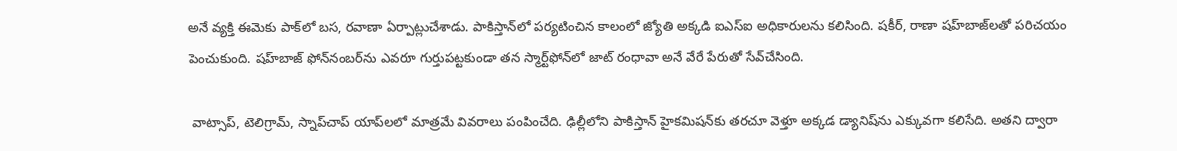అనే వ్యక్తి ఈమెకు పాక్‌లో బస, రవాణా ఏర్పాట్లుచేశాడు. పాకిస్తాన్‌లో పర్యటించిన కాలంలో జ్యోతి అక్కడి ఐఎస్‌ఐ అధికారులను కలిసింది. షకీర్, రాణా షహ్‌బాజ్‌లతో పరిచయం పెంచుకుంది. షహ్‌బాజ్‌ ఫోన్‌నంబర్‌ను ఎవరూ గుర్తుపట్టకుండా తన స్మార్ట్‌ఫోన్‌లో జాట్‌ రంధావా అనే వేరే పేరుతో సేవ్‌చేసింది.

 వాట్సాప్, టెలిగ్రామ్, స్నాప్‌చాప్‌ యాప్‌లలో మాత్రమే వివరాలు పంపించేది. ఢిల్లీలోని పాకిస్తాన్‌ హైకమిషన్‌కు తరచూ వెళ్తూ అక్కడ డ్యానిష్‌ను ఎక్కువగా కలిసేది. అతని ద్వారా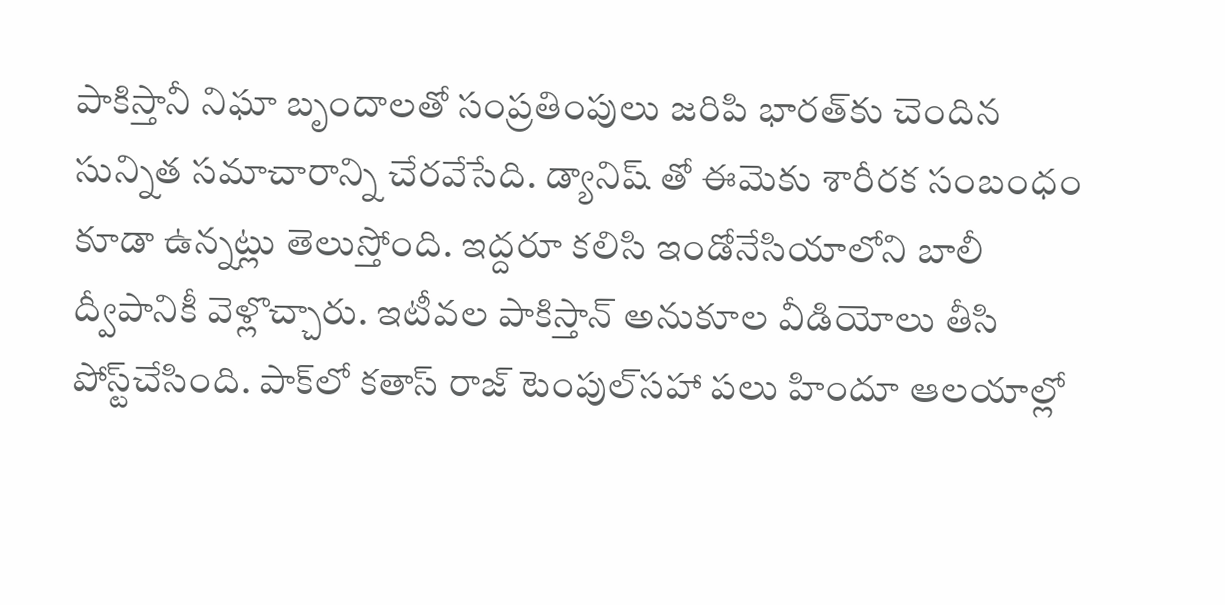పాకిస్తానీ నిఘా బృందాలతో సంప్రతింపులు జరిపి భారత్‌కు చెందిన సున్నిత సమాచారాన్ని చేరవేసేది. డ్యానిష్ తో ఈమెకు శారీరక సంబంధం కూడా ఉన్నట్లు తెలుస్తోంది. ఇద్దరూ కలిసి ఇండోనేసియాలోని బాలీ ద్వీపానికీ వెళ్లొచ్చారు. ఇటీవల పాకిస్తాన్‌ అనుకూల వీడియోలు తీసి పోస్ట్‌చేసింది. పాక్‌లో కతాస్‌ రాజ్‌ టెంపుల్‌సహా పలు హిందూ ఆలయాల్లో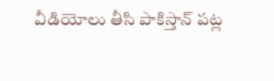వీడియోలు తీసి పాకిస్తాన్‌ పట్ల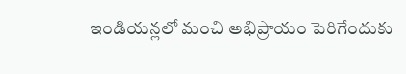ఇండియన్లలో మంచి అభిప్రాయం పెరిగేందుకు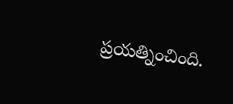ప్రయత్నించింది.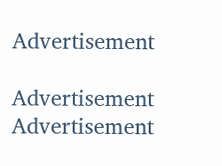Advertisement

Advertisement
Advertisement